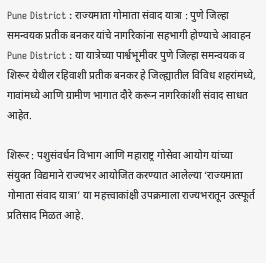Pune District : राज्यमाता गोमाता संवाद यात्रा : पुणे जिल्हा समन्वयक प्रतीक बनकर यांचे नागरिकांना सहभागी होण्याचे आवाहन
Pune District : या यात्रेच्या पार्श्वभूमीवर पुणे जिल्हा समन्वयक व शिरूर येथील रहिवाशी प्रतीक बनकर हे जिल्ह्यातील विविध शहरांमध्ये, गावांमध्ये आणि ग्रामीण भागात दौरे करून नागरिकांशी संवाद साधत आहेत.

शिरूर : पशुसंवर्धन विभाग आणि महाराष्ट्र गोसेवा आयोग यांच्या संयुक्त विद्यमाने राज्यभर आयोजित करण्यात आलेल्या ‘राज्यमाता गोमाता संवाद यात्रा’ या महत्त्वाकांक्षी उपक्रमाला राज्यभरातून उत्स्फूर्त प्रतिसाद मिळत आहे.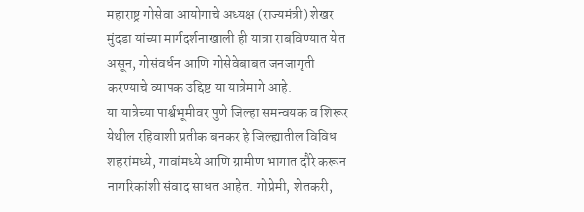महाराष्ट्र गोसेवा आयोगाचे अध्यक्ष (राज्यमंत्री) शेखर मुंदडा यांच्या मार्गदर्शनाखाली ही यात्रा राबविण्यात येत असून, गोसंवर्धन आणि गोसेवेबाबत जनजागृती करण्याचे व्यापक उद्दिष्ट या यात्रेमागे आहे.
या यात्रेच्या पार्श्वभूमीवर पुणे जिल्हा समन्वयक व शिरूर येथील रहिवाशी प्रतीक बनकर हे जिल्ह्यातील विविध शहरांमध्ये, गावांमध्ये आणि ग्रामीण भागात दौरे करून नागरिकांशी संवाद साधत आहेत. गोप्रेमी, शेतकरी,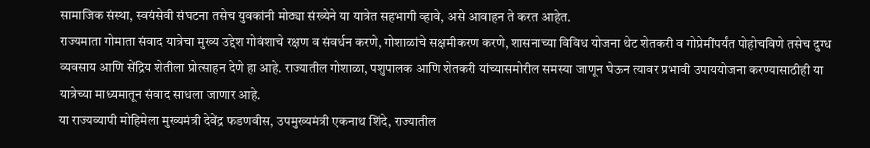सामाजिक संस्था, स्वयंसेवी संघटना तसेच युवकांनी मोठ्या संख्येने या यात्रेत सहभागी व्हावे, असे आवाहन ते करत आहेत.
राज्यमाता गोमाता संवाद यात्रेचा मुख्य उद्देश गोवंशाचे रक्षण व संवर्धन करणे, गोशाळांचे सक्षमीकरण करणे, शासनाच्या विविध योजना थेट शेतकरी व गोप्रेमींपर्यंत पोहोचविणे तसेच दुग्ध व्यवसाय आणि सेंद्रिय शेतीला प्रोत्साहन देणे हा आहे. राज्यातील गोशाळा, पशुपालक आणि शेतकरी यांच्यासमोरील समस्या जाणून घेऊन त्यावर प्रभावी उपाययोजना करण्यासाठीही या यात्रेच्या माध्यमातून संवाद साधला जाणार आहे.
या राज्यव्यापी मोहिमेला मुख्यमंत्री देवेंद्र फडणवीस, उपमुख्यमंत्री एकनाथ शिंदे, राज्यातील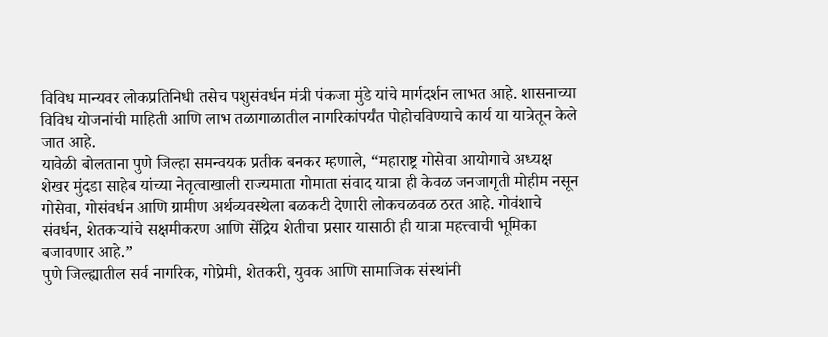विविध मान्यवर लोकप्रतिनिधी तसेच पशुसंवर्धन मंत्री पंकजा मुंडे यांचे मार्गदर्शन लाभत आहे. शासनाच्या विविध योजनांची माहिती आणि लाभ तळागाळातील नागरिकांपर्यंत पोहोचविण्याचे कार्य या यात्रेतून केले जात आहे.
यावेळी बोलताना पुणे जिल्हा समन्वयक प्रतीक बनकर म्हणाले, “महाराष्ट्र गोसेवा आयोगाचे अध्यक्ष शेखर मुंदडा साहेब यांच्या नेतृत्वाखाली राज्यमाता गोमाता संवाद यात्रा ही केवळ जनजागृती मोहीम नसून गोसेवा, गोसंवर्धन आणि ग्रामीण अर्थव्यवस्थेला बळकटी देणारी लोकचळवळ ठरत आहे. गोवंशाचे संवर्धन, शेतकऱ्यांचे सक्षमीकरण आणि सेंद्रिय शेतीचा प्रसार यासाठी ही यात्रा महत्त्वाची भूमिका बजावणार आहे.”
पुणे जिल्ह्यातील सर्व नागरिक, गोप्रेमी, शेतकरी, युवक आणि सामाजिक संस्थांनी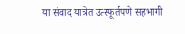या संवाद यात्रेत उत्स्फूर्तपणे सहभागी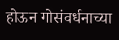होऊन गोसंवर्धनाच्या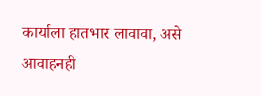कार्याला हातभार लावावा, असे आवाहनही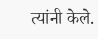त्यांनी केले.